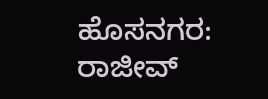ಹೊಸನಗರ: ರಾಜೀವ್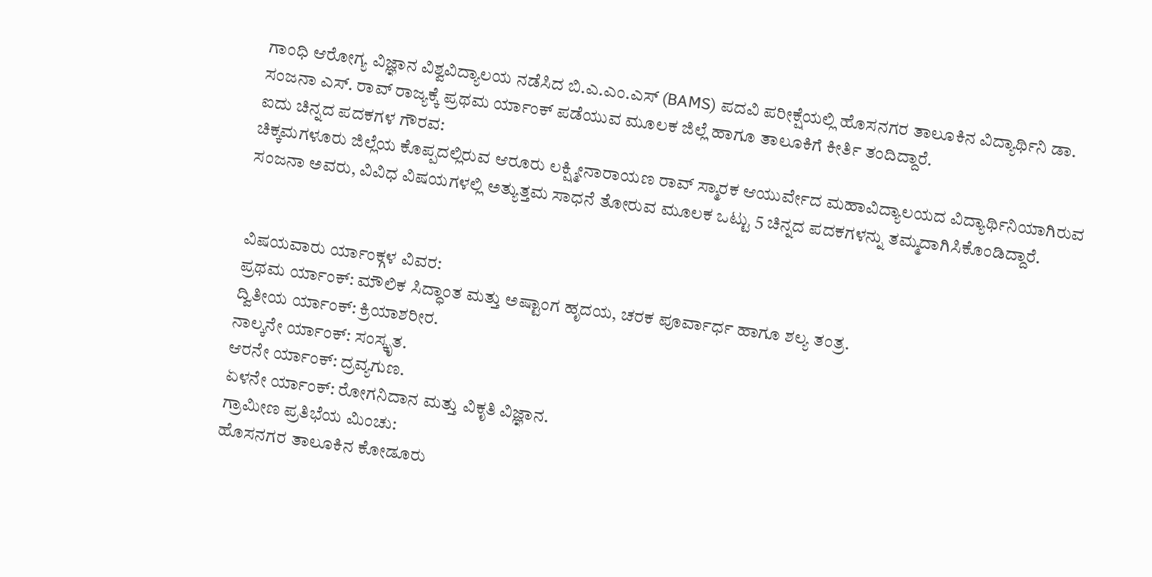ಗಾಂಧಿ ಆರೋಗ್ಯ ವಿಜ್ಞಾನ ವಿಶ್ವವಿದ್ಯಾಲಯ ನಡೆಸಿದ ಬಿ.ಎ.ಎಂ.ಎಸ್ (BAMS) ಪದವಿ ಪರೀಕ್ಷೆಯಲ್ಲಿ ಹೊಸನಗರ ತಾಲೂಕಿನ ವಿದ್ಯಾರ್ಥಿನಿ ಡಾ. ಸಂಜನಾ ಎಸ್. ರಾವ್ ರಾಜ್ಯಕ್ಕೆ ಪ್ರಥಮ ರ್ಯಾಂಕ್ ಪಡೆಯುವ ಮೂಲಕ ಜಿಲ್ಲೆ ಹಾಗೂ ತಾಲೂಕಿಗೆ ಕೀರ್ತಿ ತಂದಿದ್ದಾರೆ.
ಐದು ಚಿನ್ನದ ಪದಕಗಳ ಗೌರವ:
ಚಿಕ್ಕಮಗಳೂರು ಜಿಲ್ಲೆಯ ಕೊಪ್ಪದಲ್ಲಿರುವ ಆರೂರು ಲಕ್ಷ್ಮೀನಾರಾಯಣ ರಾವ್ ಸ್ಮಾರಕ ಆಯುರ್ವೇದ ಮಹಾವಿದ್ಯಾಲಯದ ವಿದ್ಯಾರ್ಥಿನಿಯಾಗಿರುವ ಸಂಜನಾ ಅವರು, ವಿವಿಧ ವಿಷಯಗಳಲ್ಲಿ ಅತ್ಯುತ್ತಮ ಸಾಧನೆ ತೋರುವ ಮೂಲಕ ಒಟ್ಟು 5 ಚಿನ್ನದ ಪದಕಗಳನ್ನು ತಮ್ಮದಾಗಿಸಿಕೊಂಡಿದ್ದಾರೆ.


ವಿಷಯವಾರು ರ್ಯಾಂಕ್ಗಳ ವಿವರ:
ಪ್ರಥಮ ರ್ಯಾಂಕ್: ಮೌಲಿಕ ಸಿದ್ಧಾಂತ ಮತ್ತು ಅಷ್ಟಾಂಗ ಹೃದಯ, ಚರಕ ಪೂರ್ವಾರ್ಧ ಹಾಗೂ ಶಲ್ಯ ತಂತ್ರ.
ದ್ವಿತೀಯ ರ್ಯಾಂಕ್: ಕ್ರಿಯಾಶರೀರ.
ನಾಲ್ಕನೇ ರ್ಯಾಂಕ್: ಸಂಸ್ಕೃತ.
ಆರನೇ ರ್ಯಾಂಕ್: ದ್ರವ್ಯಗುಣ.
ಏಳನೇ ರ್ಯಾಂಕ್: ರೋಗನಿದಾನ ಮತ್ತು ವಿಕೃತಿ ವಿಜ್ಞಾನ.
ಗ್ರಾಮೀಣ ಪ್ರತಿಭೆಯ ಮಿಂಚು:
ಹೊಸನಗರ ತಾಲೂಕಿನ ಕೋಡೂರು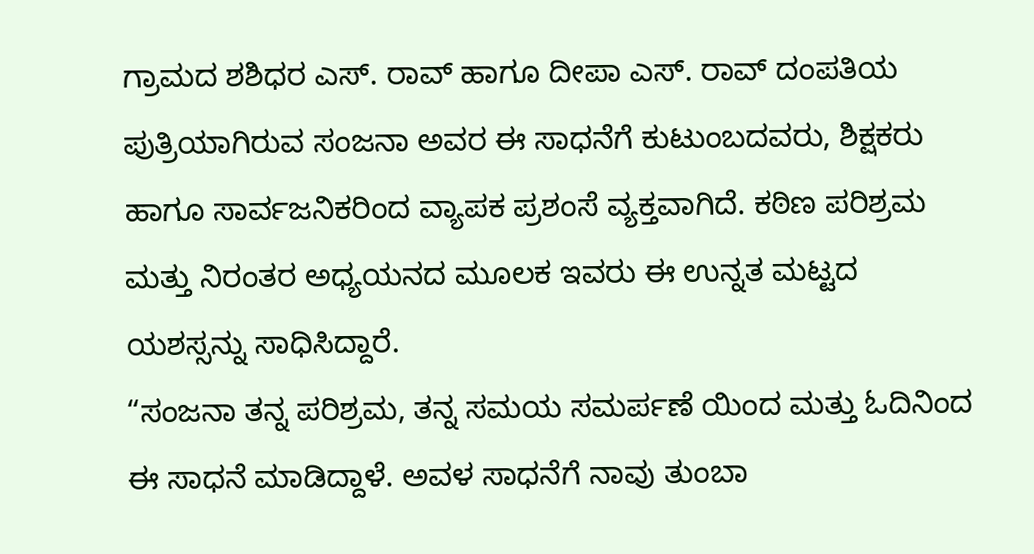ಗ್ರಾಮದ ಶಶಿಧರ ಎಸ್. ರಾವ್ ಹಾಗೂ ದೀಪಾ ಎಸ್. ರಾವ್ ದಂಪತಿಯ ಪುತ್ರಿಯಾಗಿರುವ ಸಂಜನಾ ಅವರ ಈ ಸಾಧನೆಗೆ ಕುಟುಂಬದವರು, ಶಿಕ್ಷಕರು ಹಾಗೂ ಸಾರ್ವಜನಿಕರಿಂದ ವ್ಯಾಪಕ ಪ್ರಶಂಸೆ ವ್ಯಕ್ತವಾಗಿದೆ. ಕಠಿಣ ಪರಿಶ್ರಮ ಮತ್ತು ನಿರಂತರ ಅಧ್ಯಯನದ ಮೂಲಕ ಇವರು ಈ ಉನ್ನತ ಮಟ್ಟದ ಯಶಸ್ಸನ್ನು ಸಾಧಿಸಿದ್ದಾರೆ.
“ಸಂಜನಾ ತನ್ನ ಪರಿಶ್ರಮ, ತನ್ನ ಸಮಯ ಸಮರ್ಪಣೆ ಯಿಂದ ಮತ್ತು ಓದಿನಿಂದ ಈ ಸಾಧನೆ ಮಾಡಿದ್ದಾಳೆ. ಅವಳ ಸಾಧನೆಗೆ ನಾವು ತುಂಬಾ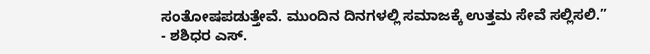ಸಂತೋಷಪಡುತ್ತೇವೆ. ಮುಂದಿನ ದಿನಗಳಲ್ಲಿ ಸಮಾಜಕ್ಕೆ ಉತ್ತಮ ಸೇವೆ ಸಲ್ಲಿಸಲಿ.”
- ಶಶಿಧರ ಎಸ್.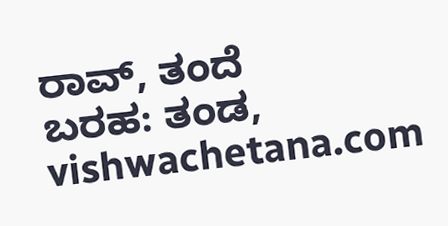ರಾವ್, ತಂದೆ
ಬರಹ: ತಂಡ, vishwachetana.com